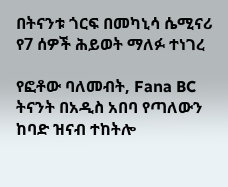በትናንቱ ጎርፍ በመካኒሳ ሴሚናሪ የ7 ሰዎች ሕይወት ማለፉ ተነገረ

የፎቶው ባለመብት, Fana BC
ትናንት በአዲስ አበባ የጣለውን ከባድ ዝናብ ተከትሎ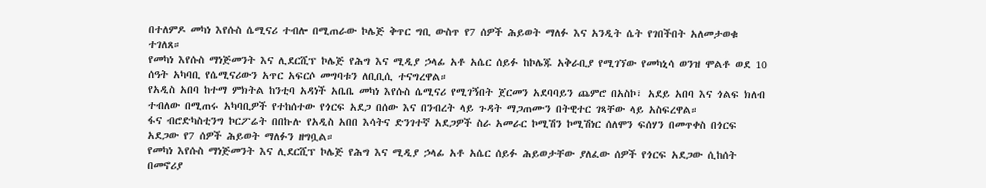በተለምዶ መካነ እየሱስ ሴሚናሪ ተብሎ በሚጠራው ኮሌጅ ቅጥር ግቢ ውስጥ የ7 ሰዎች ሕይወት ማለፉ እና አንዲት ሴት የገበችበት አለመታወቁ ተገለጸ።
የመካነ እየሱስ ማነጅመንት እና ሊደርሺፕ ኮሌጅ የሕግ እና ሚዲያ ኃላፊ አቶ አሴር ሰይፉ ከኮሌጁ አቅራቢያ የሚገኘው የመካኒሳ ወንዝ ሞልቶ ወደ 10 ሰዓት አካባቢ የሴሚናሪውን አጥር አፍርሶ መግባቱን ለቢቢሲ ተናግረዋል።
የአዲስ አበባ ከተማ ምክትል ከንቲባ አዳነች አቤቤ መካነ እየሱስ ሴሚናሪ የሚገኝበት ጀርመን አደባባይን ጨምሮ በአስኮ፣ አደይ አበባ እና ጎልፍ ክለብ ተብለው በሚጠሩ አካባቢዎች የተከሰተው የጎርፍ አደጋ በሰው እና በንብረት ላይ ጉዳት ማጋጠሙን በትዊተር ገጻቸው ላይ አስፍረዋል።
ፋና ብሮድካስቲንግ ኮርፖሬት በበኩሉ የአዲስ አበበ እሳትና ድንገተኛ አደጋዎች ስራ አመራር ኮሚሽን ኮሚሽነር ሰለሞን ፍሰሃን በመጥቀስ በጎርፍ አደጋው የ7 ሰዎች ሕይወት ማለፉን ዘግቧል።
የመካነ እየሱስ ማነጅመንት እና ሊደርሺፕ ኮሌጅ የሕግ እና ሚዲያ ኃላፊ አቶ አሴር ሰይፉ ሕይወታቸው ያለፈው ሰዎች የጎርፍ አደጋው ሲከሰት በመኖሪያ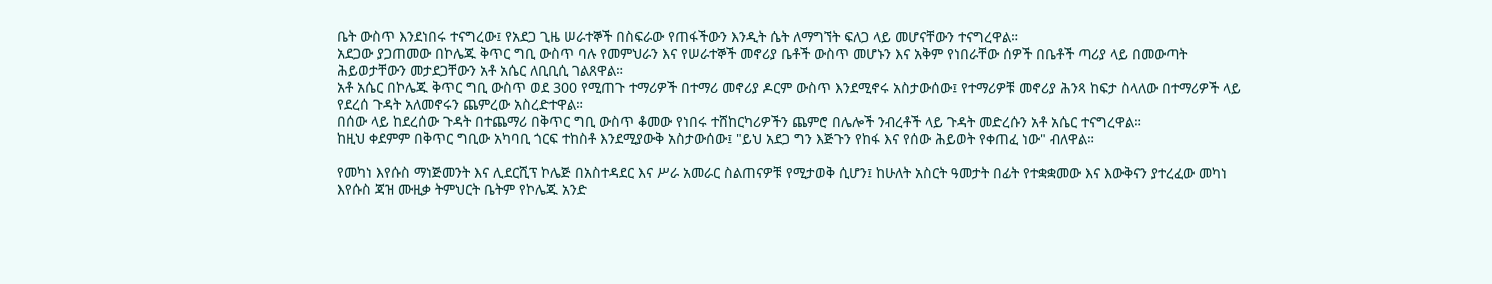ቤት ውስጥ እንደነበሩ ተናግረው፤ የአደጋ ጊዜ ሠራተኞች በስፍራው የጠፋችውን እንዲት ሴት ለማግኘት ፍለጋ ላይ መሆናቸውን ተናግረዋል።
አደጋው ያጋጠመው በኮሌጁ ቅጥር ግቢ ውስጥ ባሉ የመምህራን እና የሠራተኞች መኖሪያ ቤቶች ውስጥ መሆኑን እና አቅም የነበራቸው ሰዎች በቤቶች ጣሪያ ላይ በመውጣት ሕይወታቸውን መታደጋቸውን አቶ አሴር ለቢቢሲ ገልጸዋል።
አቶ አሴር በኮሌጁ ቅጥር ግቢ ውስጥ ወደ 300 የሚጠጉ ተማሪዎች በተማሪ መኖሪያ ዶርም ውስጥ እንደሚኖሩ አስታውሰው፤ የተማሪዎቹ መኖሪያ ሕንጻ ከፍታ ስላለው በተማሪዎች ላይ የደረሰ ጉዳት አለመኖሩን ጨምረው አስረድተዋል።
በሰው ላይ ከደረሰው ጉዳት በተጨማሪ በቅጥር ግቢ ውስጥ ቆመው የነበሩ ተሸከርካሪዎችን ጨምሮ በሌሎች ንብረቶች ላይ ጉዳት መድረሱን አቶ አሴር ተናግረዋል።
ከዚህ ቀደምም በቅጥር ግቢው አካባቢ ጎርፍ ተከስቶ እንደሚያውቅ አስታውሰው፤ "ይህ አደጋ ግን እጅጉን የከፋ እና የሰው ሕይወት የቀጠፈ ነው" ብለዋል።

የመካነ እየሱስ ማነጅመንት እና ሊደርሺፕ ኮሌጅ በአስተዳደር እና ሥራ አመራር ስልጠናዎቹ የሚታወቅ ሲሆን፤ ከሁለት አስርት ዓመታት በፊት የተቋቋመው እና እውቅናን ያተረፈው መካነ እየሱስ ጃዝ ሙዚቃ ትምህርት ቤትም የኮሌጁ አንድ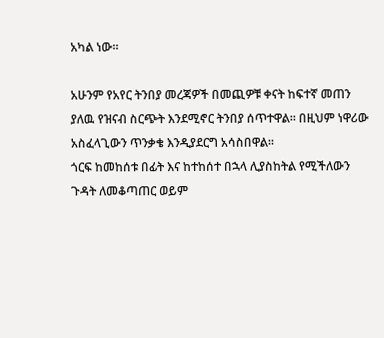አካል ነው።

አሁንም የአየር ትንበያ መረጃዎች በመጪዎቹ ቀናት ከፍተኛ መጠን ያለዉ የዝናብ ስርጭት እንደሚኖር ትንበያ ሰጥተዋል። በዚህም ነዋሪው አስፈላጊውን ጥንቃቄ እንዲያደርግ አሳስበዋል።
ጎርፍ ከመከሰቱ በፊት እና ከተከሰተ በኋላ ሊያስከትል የሚችለውን ጉዳት ለመቆጣጠር ወይም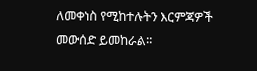ለመቀነስ የሚከተሉትን እርምጃዎች መውሰድ ይመከራል።